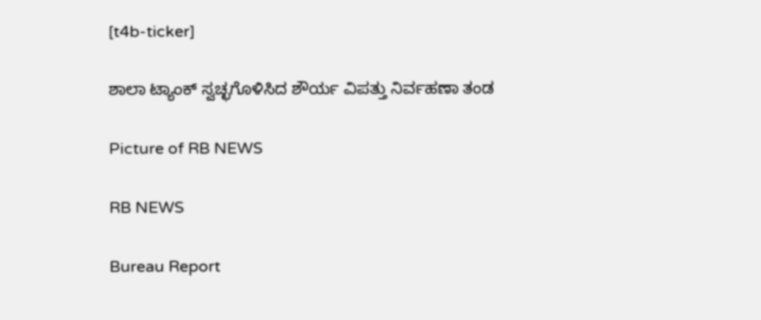[t4b-ticker]

ಶಾಲಾ ಟ್ಯಾಂಕ್ ಸ್ವಚ್ಛಗೊಳಿಸಿದ ಶೌರ್ಯ ವಿಪತ್ತು ನಿರ್ವಹಣಾ ತಂಡ

Picture of RB NEWS

RB NEWS

Bureau Report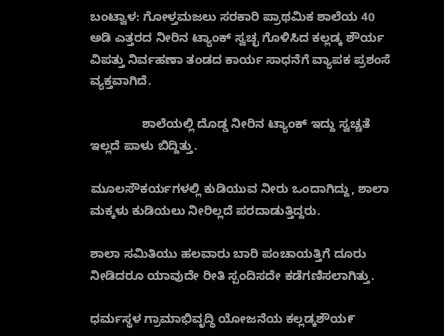ಬಂಟ್ವಾಳ: ಗೋಳ್ತಮಜಲು ಸರಕಾರಿ ಪ್ರಾಥಮಿಕ ಶಾಲೆಯ 40 ಅಡಿ ಎತ್ತರದ ನೀರಿನ ಟ್ಯಾಂಕ್ ಸ್ವಚ್ಛ ಗೊಳಿಸಿದ ಕಲ್ಲಡ್ಕ ಶೌರ್ಯ ವಿಪತ್ತು ನಿರ್ವಹಣಾ ತಂಡದ ಕಾರ್ಯ ಸಾಧನೆಗೆ ವ್ಯಾಪಕ ಪ್ರಶಂಸೆ ವ್ಯಕ್ತವಾಗಿದೆ.

               ಶಾಲೆಯಲ್ಲಿ ದೊಡ್ಡ ನೀರಿನ ಟ್ಯಾಂಕ್ ಇದ್ದು ಸ್ವಚ್ಚತೆ ಇಲ್ಲದೆ ಪಾಳು ಬಿದ್ದಿತ್ತು.

ಮೂಲಸೌಕರ್ಯಗಳಲ್ಲಿ ಕುಡಿಯುವ ನೀರು ಒಂದಾಗಿದ್ದು, ಶಾಲಾ ಮಕ್ಕಳು ಕುಡಿಯಲು ನೀರಿಲ್ಲದೆ ಪರದಾಡುತ್ತಿದ್ದರು.

ಶಾಲಾ ಸಮಿತಿಯು ಹಲವಾರು ಬಾರಿ ಪಂಚಾಯತ್ತಿಗೆ ದೂರು ನೀಡಿದರೂ ಯಾವುದೇ ರೀತಿ ಸ್ಪಂದಿಸದೇ ಕಡೆಗಣಿಸಲಾಗಿತ್ತು.

ಧರ್ಮಸ್ಥಳ ಗ್ರಾಮಾಭಿವೃದ್ಧಿ ಯೋಜನೆಯ ಕಲ್ಲಡ್ಕಶೌಯ೯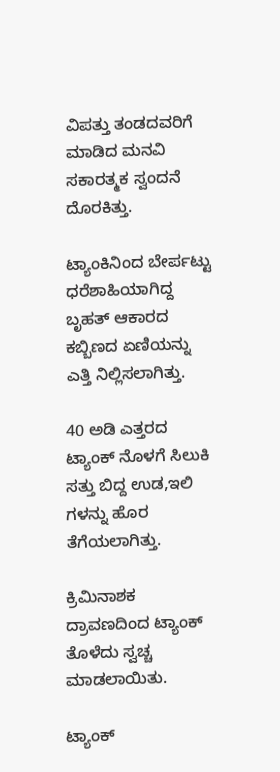ವಿಪತ್ತು ತಂಡದವರಿಗೆ ಮಾಡಿದ ಮನವಿ ಸಕಾರತ್ಮಕ ಸ್ವಂದನೆ ದೊರಕಿತ್ತು.

ಟ್ಯಾಂಕಿನಿಂದ ಬೇರ್ಪಟ್ಟು ಧರೆಶಾಹಿಯಾಗಿದ್ದ ಬೃಹತ್ ಆಕಾರದ ಕಬ್ಬಿಣದ ಏಣಿಯನ್ನು ಎತ್ತಿ ನಿಲ್ಲಿಸಲಾಗಿತ್ತು.

40 ಅಡಿ ಎತ್ತರದ ಟ್ಯಾಂಕ್ ನೊಳಗೆ ಸಿಲುಕಿ ಸತ್ತು ಬಿದ್ದ ಉಡ,ಇಲಿ ಗಳನ್ನು ಹೊರ ತೆಗೆಯಲಾಗಿತ್ತು.

ಕ್ರಿಮಿನಾಶಕ ದ್ರಾವಣದಿಂದ ಟ್ಯಾಂಕ್ ತೊಳೆದು ಸ್ವಚ್ಚ ಮಾಡಲಾಯಿತು.

ಟ್ಯಾಂಕ್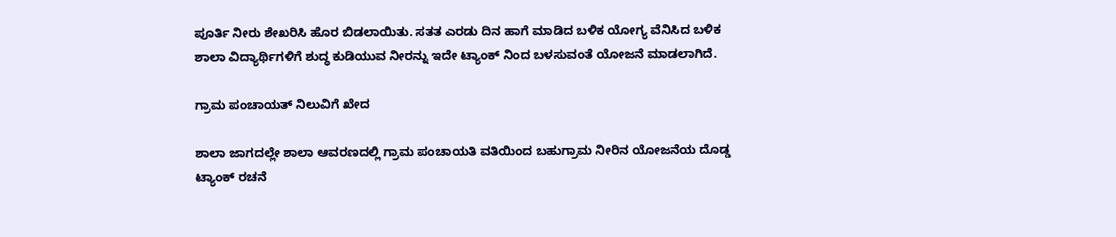ಪೂರ್ತಿ ನೀರು ಶೇಖರಿಸಿ ಹೊರ ಬಿಡಲಾಯಿತು. ಸತತ ಎರಡು ದಿನ ಹಾಗೆ ಮಾಡಿದ ಬಳಿಕ ಯೋಗ್ಯ ವೆನಿಸಿದ ಬಳಿಕ ಶಾಲಾ ವಿದ್ಯಾರ್ಥಿಗಳಿಗೆ ಶುದ್ಧ ಕುಡಿಯುವ ನೀರನ್ನು ಇದೇ ಟ್ಯಾಂಕ್ ನಿಂದ ಬಳಸುವಂತೆ ಯೋಜನೆ ಮಾಡಲಾಗಿದೆ.

ಗ್ರಾಮ ಪಂಚಾಯತ್ ನಿಲುವಿಗೆ ಖೇದ

ಶಾಲಾ ಜಾಗದಲ್ಲೇ ಶಾಲಾ ಆವರಣದಲ್ಲಿ ಗ್ರಾಮ ಪಂಚಾಯತಿ ವತಿಯಿಂದ ಬಹುಗ್ರಾಮ ನೀರಿನ ಯೋಜನೆಯ ದೊಡ್ಡ ಟ್ಯಾಂಕ್ ರಚನೆ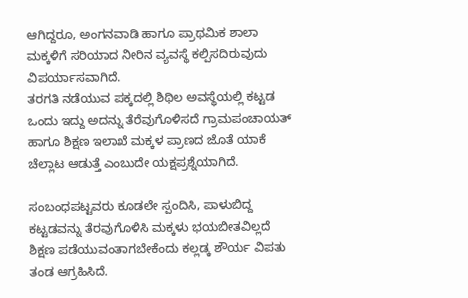ಆಗಿದ್ದರೂ, ಅಂಗನವಾಡಿ ಹಾಗೂ ಪ್ರಾಥಮಿಕ ಶಾಲಾ ಮಕ್ಕಳಿಗೆ ಸರಿಯಾದ ನೀರಿನ ವ್ಯವಸ್ಥೆ ಕಲ್ಪಿಸದಿರುವುದು ವಿಪರ್ಯಾಸವಾಗಿದೆ.
ತರಗತಿ ನಡೆಯುವ ಪಕ್ಕದಲ್ಲಿ ಶಿಥಿಲ ಅವಸ್ಥೆಯಲ್ಲಿ ಕಟ್ಟಡ ಒಂದು ಇದ್ದು ಅದನ್ನು ತೆರೆವುಗೊಳಿಸದೆ ಗ್ರಾಮಪಂಚಾಯತ್ ಹಾಗೂ ಶಿಕ್ಷಣ ಇಲಾಖೆ ಮಕ್ಕಳ ಪ್ರಾಣದ ಜೊತೆ ಯಾಕೆ ಚೆಲ್ಲಾಟ ಆಡುತ್ತೆ ಎಂಬುದೇ ಯಕ್ಷಪ್ರಶ್ನೆಯಾಗಿದೆ.

ಸಂಬಂಧಪಟ್ಟವರು ಕೂಡಲೇ ಸ್ಪಂದಿಸಿ, ಪಾಳುಬಿದ್ದ ಕಟ್ಟಡವನ್ನು ತೆರವುಗೊಳಿಸಿ ಮಕ್ಕಳು ಭಯಬೀತವಿಲ್ಲದೆ ಶಿಕ್ಷಣ ಪಡೆಯುವಂತಾಗಬೇಕೆಂದು ಕಲ್ಲಡ್ಕ ಶೌರ್ಯ ವಿಪತು ತಂಡ ಆಗ್ರಹಿಸಿದೆ.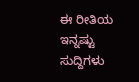ಈ ರೀತಿಯ ಇನ್ನಷ್ಟು ಸುದ್ದಿಗಳು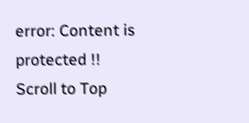error: Content is protected !!
Scroll to Top